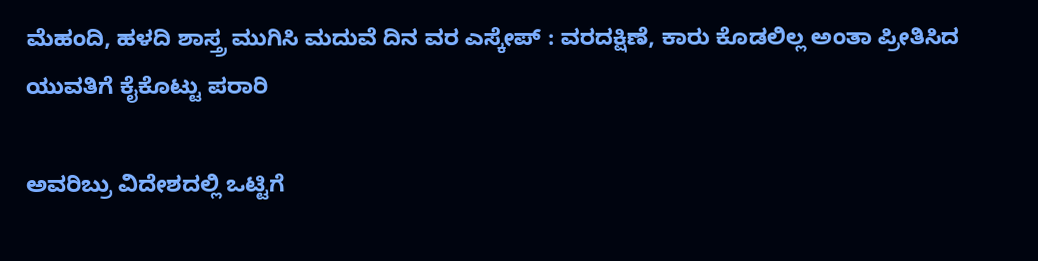ಮೆಹಂದಿ, ಹಳದಿ ಶಾಸ್ತ್ರ ಮುಗಿಸಿ ಮದುವೆ ದಿನ ವರ ಎಸ್ಕೇಪ್ : ವರದಕ್ಷಿಣೆ, ಕಾರು ಕೊಡಲಿಲ್ಲ ಅಂತಾ ಪ್ರೀತಿಸಿದ ಯುವತಿಗೆ ಕೈಕೊಟ್ಟು ಪರಾರಿ

ಅವರಿಬ್ರು ವಿದೇಶದಲ್ಲಿ ಒಟ್ಟಿಗೆ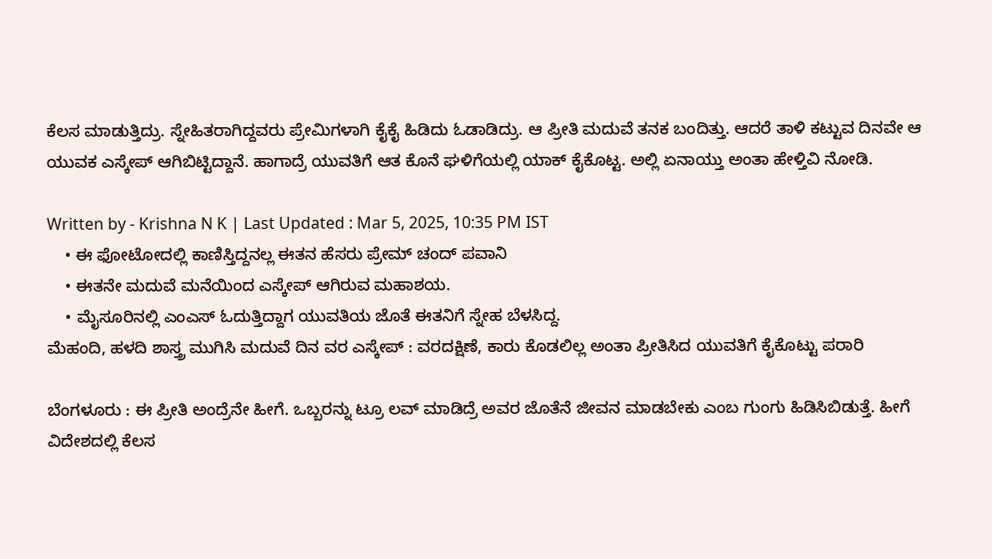ಕೆಲಸ ಮಾಡುತ್ತಿದ್ರು. ಸ್ನೇಹಿತರಾಗಿದ್ದವರು ಪ್ರೇಮಿಗಳಾಗಿ ಕೈಕೈ ಹಿಡಿದು ಓಡಾಡಿದ್ರು. ಆ ಪ್ರೀತಿ ಮದುವೆ ತನಕ ಬಂದಿತ್ತು. ಆದರೆ ತಾಳಿ ಕಟ್ಟುವ ದಿನವೇ ಆ ಯುವಕ ಎಸ್ಕೇಪ್ ಆಗಿಬಿಟ್ಟಿದ್ದಾನೆ. ಹಾಗಾದ್ರೆ ಯುವತಿಗೆ ಆತ ಕೊನೆ ಘಳಿಗೆಯಲ್ಲಿ ಯಾಕ್ ಕೈಕೊಟ್ಟ. ಅಲ್ಲಿ ಏನಾಯ್ತು ಅಂತಾ ಹೇಳ್ತಿವಿ ನೋಡಿ.

Written by - Krishna N K | Last Updated : Mar 5, 2025, 10:35 PM IST
    • ಈ ಫೋಟೋದಲ್ಲಿ ಕಾಣಿಸ್ತಿದ್ದನಲ್ಲ ಈತನ ಹೆಸರು ಪ್ರೇಮ್ ಚಂದ್ ಪವಾನಿ
    • ಈತನೇ ಮದುವೆ ಮನೆಯಿಂದ ಎಸ್ಕೇಪ್ ಆಗಿರುವ ಮಹಾಶಯ.
    • ಮೈಸೂರಿನಲ್ಲಿ ಎಂಎಸ್ ಓದುತ್ತಿದ್ದಾಗ ಯುವತಿಯ ಜೊತೆ ಈತನಿಗೆ ಸ್ನೇಹ ಬೆಳಸಿದ್ದ.
ಮೆಹಂದಿ, ಹಳದಿ ಶಾಸ್ತ್ರ ಮುಗಿಸಿ ಮದುವೆ ದಿನ ವರ ಎಸ್ಕೇಪ್ : ವರದಕ್ಷಿಣೆ, ಕಾರು ಕೊಡಲಿಲ್ಲ ಅಂತಾ ಪ್ರೀತಿಸಿದ ಯುವತಿಗೆ ಕೈಕೊಟ್ಟು ಪರಾರಿ

ಬೆಂಗಳೂರು : ಈ ಪ್ರೀತಿ ಅಂದ್ರೆನೇ ಹೀಗೆ. ಒಬ್ಬರನ್ನು ಟ್ರೂ ಲವ್ ಮಾಡಿದ್ರೆ ಅವರ ಜೊತೆನೆ ಜೀವನ ಮಾಡಬೇಕು ಎಂಬ ಗುಂಗು ಹಿಡಿಸಿಬಿಡುತ್ತೆ. ಹೀಗೆ ವಿದೇಶದಲ್ಲಿ ಕೆಲಸ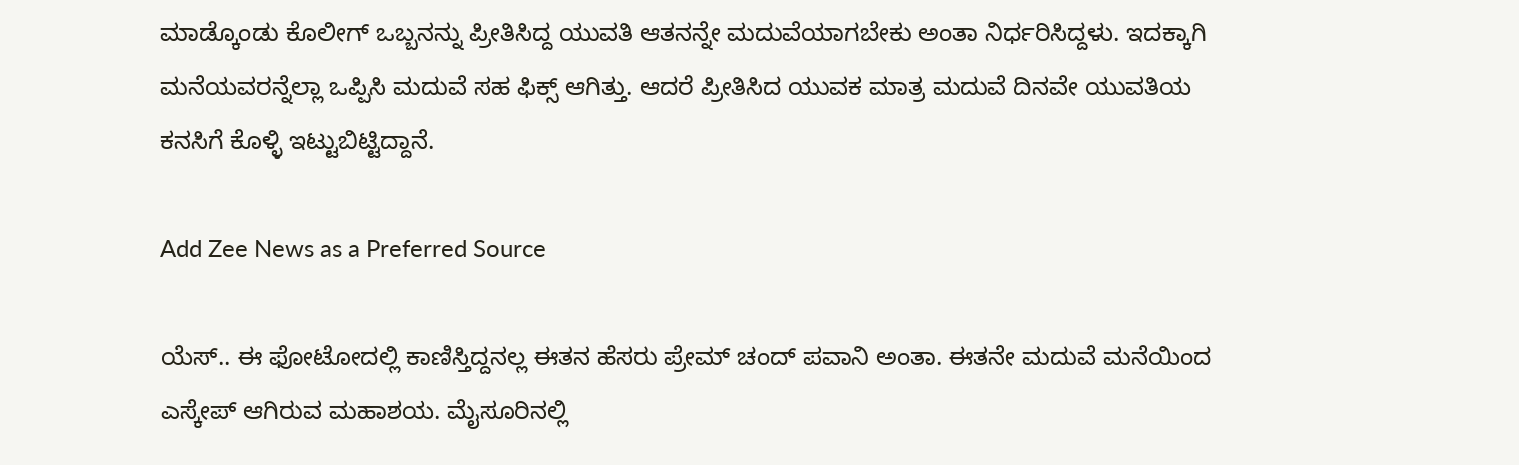ಮಾಡ್ಕೊಂಡು ಕೊಲೀಗ್ ಒಬ್ಬನನ್ನು ಪ್ರೀತಿಸಿದ್ದ ಯುವತಿ ಆತನನ್ನೇ ಮದುವೆಯಾಗಬೇಕು ಅಂತಾ ನಿರ್ಧರಿಸಿದ್ದಳು. ಇದಕ್ಕಾಗಿ ಮನೆಯವರನ್ನೆಲ್ಲಾ ಒಪ್ಪಿಸಿ ಮದುವೆ ಸಹ ಫಿಕ್ಸ್ ಆಗಿತ್ತು. ಆದರೆ ಪ್ರೀತಿಸಿದ ಯುವಕ ಮಾತ್ರ ಮದುವೆ ದಿನವೇ ಯುವತಿಯ ಕನಸಿಗೆ ಕೊಳ್ಳಿ ಇಟ್ಟುಬಿಟ್ಟಿದ್ದಾನೆ‌.

Add Zee News as a Preferred Source

ಯೆಸ್.. ಈ ಫೋಟೋದಲ್ಲಿ ಕಾಣಿಸ್ತಿದ್ದನಲ್ಲ ಈತನ ಹೆಸರು ಪ್ರೇಮ್ ಚಂದ್ ಪವಾನಿ ಅಂತಾ. ಈತನೇ ಮದುವೆ ಮನೆಯಿಂದ ಎಸ್ಕೇಪ್ ಆಗಿರುವ ಮಹಾಶಯ. ಮೈಸೂರಿನಲ್ಲಿ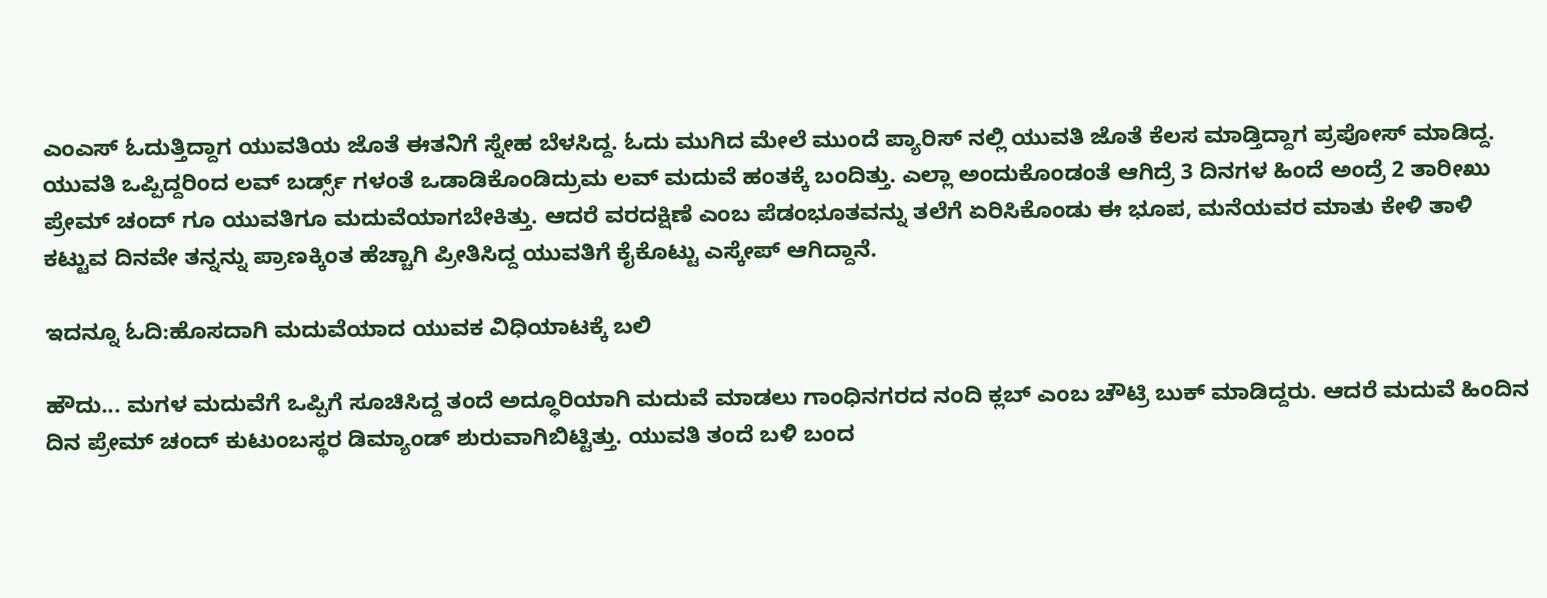ಎಂಎಸ್ ಓದುತ್ತಿದ್ದಾಗ ಯುವತಿಯ ಜೊತೆ ಈತನಿಗೆ ಸ್ನೇಹ ಬೆಳಸಿದ್ದ. ಓದು ಮುಗಿದ ಮೇಲೆ ಮುಂದೆ ಪ್ಯಾರಿಸ್ ನಲ್ಲಿ ಯುವತಿ ಜೊತೆ ಕೆಲಸ ಮಾಡ್ತಿದ್ದಾಗ ಪ್ರಪೋಸ್ ಮಾಡಿದ್ದ. ಯುವತಿ ಒಪ್ಪಿದ್ದರಿಂದ ಲವ್ ಬರ್ಡ್ಸ್ ಗಳಂತೆ‌ ಒಡಾಡಿಕೊಂಡಿದ್ರುಮ ಲವ್ ಮದುವೆ ಹಂತಕ್ಕೆ ಬಂದಿತ್ತು. ಎಲ್ಲಾ ಅಂದುಕೊಂಡಂತೆ ಆಗಿದ್ರೆ 3 ದಿನಗಳ ಹಿಂದೆ ಅಂದ್ರೆ 2 ತಾರೀಖು ಪ್ರೇಮ್ ಚಂದ್ ಗೂ ಯುವತಿಗೂ ಮದುವೆಯಾಗಬೇಕಿತ್ತು. ಆದರೆ ವರದಕ್ಷಿಣೆ ಎಂಬ ಪೆಡಂಭೂತವನ್ನು ತಲೆಗೆ ಏರಿಸಿಕೊಂಡು ಈ ಭೂಪ, ಮನೆಯವರ ಮಾತು ಕೇಳಿ ತಾಳಿ ಕಟ್ಟುವ ದಿನವೇ ತನ್ನನ್ನು ಪ್ರಾಣಕ್ಕಿಂತ ಹೆಚ್ಚಾಗಿ ಪ್ರೀತಿಸಿದ್ದ ಯುವತಿಗೆ ಕೈಕೊಟ್ಟು ಎಸ್ಕೇಪ್ ಆಗಿದ್ದಾನೆ.

ಇದನ್ನೂ ಓದಿ:ಹೊಸದಾಗಿ ಮದುವೆಯಾದ ಯುವಕ ವಿಧಿಯಾಟಕ್ಕೆ ಬಲಿ

ಹೌದು... ಮಗಳ ಮದುವೆಗೆ ಒಪ್ಪಿಗೆ ಸೂಚಿಸಿದ್ದ ತಂದೆ ಅದ್ಧೂರಿಯಾಗಿ ಮದುವೆ ಮಾಡಲು ಗಾಂಧಿನಗರದ ನಂದಿ ಕ್ಲಬ್ ಎಂಬ ಚೌಟ್ರಿ ಬುಕ್ ಮಾಡಿದ್ದರು. ಆದರೆ ಮದುವೆ ಹಿಂದಿನ ದಿನ ಪ್ರೇಮ್ ಚಂದ್ ಕುಟುಂಬಸ್ಥರ ಡಿಮ್ಯಾಂಡ್ ಶುರುವಾಗಿಬಿಟ್ಟಿತ್ತು. ಯುವತಿ ತಂದೆ ಬಳಿ ಬಂದ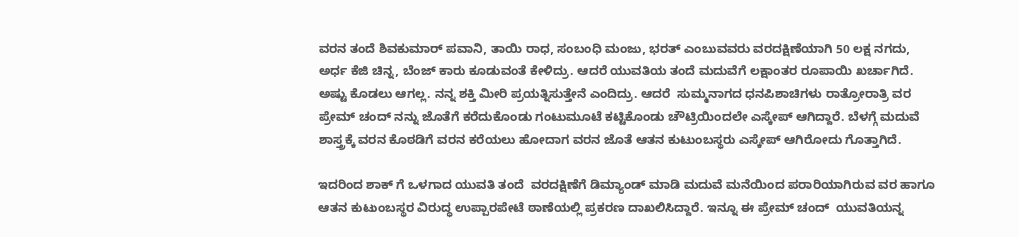ವರನ ತಂದೆ ಶಿವಕುಮಾರ್ ಪವಾನಿ, ತಾಯಿ ರಾಧ, ಸಂಬಂಧಿ ಮಂಜು, ಭರತ್ ಎಂಬುವವರು ವರದಕ್ಷಿಣೆಯಾಗಿ 50 ಲಕ್ಷ ನಗದು, ಅರ್ಧ ಕೆಜಿ ಚಿನ್ನ, ಬೆಂಜ್ ಕಾರು ಕೂಡುವಂತೆ ಕೇಳಿದ್ರು. ಆದರೆ ಯುವತಿಯ ತಂದೆ ಮದುವೆಗೆ ಲಕ್ಷಾಂತರ ರೂಪಾಯಿ ಖರ್ಚಾಗಿದೆ.  ಅಷ್ಟು ಕೊಡಲು ಆಗಲ್ಲ. ನನ್ನ ಶಕ್ತಿ ಮೀರಿ ಪ್ರಯತ್ನಿಸುತ್ತೇನೆ ಎಂದಿದ್ರು. ಆದರೆ  ಸುಮ್ಮನಾಗದ ಧನಪಿಶಾಚಿಗಳು ರಾತ್ರೋರಾತ್ರಿ ವರ ಪ್ರೇಮ್ ಚಂದ್ ನನ್ನು ಜೊತೆಗೆ ಕರೆದುಕೊಂಡು ಗಂಟುಮೂಟೆ‌ ಕಟ್ಟಿಕೊಂಡು ಚೌಟ್ರಿಯಿಂದಲೇ ಎಸ್ಕೇಪ್ ಆಗಿದ್ದಾರೆ. ಬೆಳಗ್ಗೆ ಮದುವೆ ಶಾಸ್ತ್ರಕ್ಕೆ ವರನ ಕೊಠಡಿಗೆ ವರನ ಕರೆಯಲು ಹೋದಾಗ ವರನ ಜೊತೆ ಆತನ ಕುಟುಂಬಸ್ಥರು ಎಸ್ಕೇಪ್ ಆಗಿರೋದು ಗೊತ್ತಾಗಿದೆ.

ಇದರಿಂದ ಶಾಕ್ ಗೆ ಒಳಗಾದ ಯುವತಿ ತಂದೆ  ವರದಕ್ಷಿಣೆಗೆ ಡಿಮ್ಯಾಂಡ್ ಮಾಡಿ ಮದುವೆ ಮನೆಯಿಂದ ಪರಾರಿಯಾಗಿರುವ ವರ ಹಾಗೂ ಆತನ ಕುಟುಂಬಸ್ಥರ ವಿರುದ್ಧ ಉಪ್ಪಾರಪೇಟೆ ಠಾಣೆಯಲ್ಲಿ ಪ್ರಕರಣ ದಾಖಲಿಸಿದ್ದಾರೆ. ಇನ್ನೂ ಈ ಪ್ರೇಮ್ ಚಂದ್  ಯುವತಿಯನ್ನ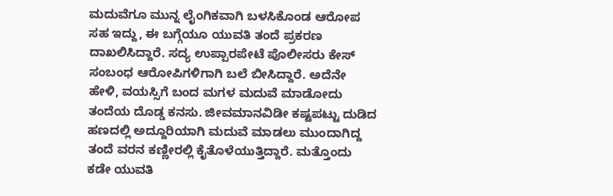ಮದುವೆಗೂ ಮುನ್ನ ಲೈಂಗಿಕವಾಗಿ ಬಳಸಿಕೊಂಡ ಆರೋಪ ಸಹ ಇದ್ದು, ಈ ಬಗ್ಗೆಯೂ ಯುವತಿ ತಂದೆ ಪ್ರಕರಣ ದಾಖಲಿಸಿದ್ದಾರೆ. ಸದ್ಯ ಉಪ್ಪಾರಪೇಟೆ ಪೊಲೀಸರು ಕೇಸ್ ಸಂಬಂಧ ಆರೋಪಿಗಳಿಗಾಗಿ ಬಲೆ ಬೀಸಿದ್ದಾರೆ. ಅದೆನೇ ಹೇಳಿ, ವಯಸ್ಸಿಗೆ ಬಂದ ಮಗಳ ಮದುವೆ ಮಾಡೋದು ತಂದೆಯ ದೊಡ್ಡ ಕನಸು. ಜೀವಮಾನವಿಡೀ ಕಷ್ಟಪಟ್ಟು ದುಡಿದ ಹಣದಲ್ಲಿ ಅದ್ದೂರಿಯಾಗಿ ಮದುವೆ ಮಾಡಲು ಮುಂದಾಗಿದ್ದ ತಂದೆ ವರನ ಕಣ್ಣೀರಲ್ಲಿ ಕೈತೊಳೆಯುತ್ತಿದ್ದಾರೆ. ಮತ್ತೊಂದು ಕಡೇ ಯುವತಿ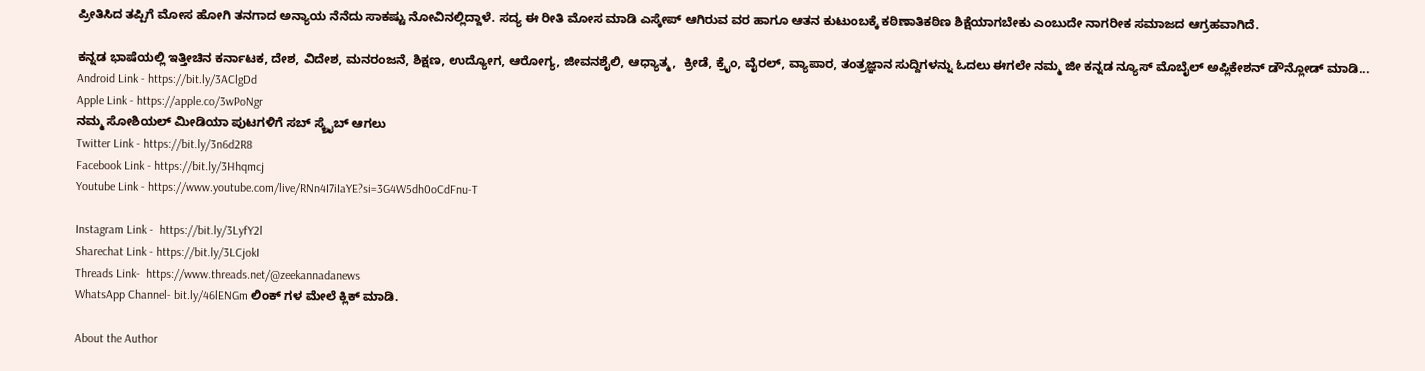ಪ್ರೀತಿಸಿದ ತಪ್ಪಿಗೆ ಮೋಸ ಹೋಗಿ ತನಗಾದ ಅನ್ಯಾಯ ನೆನೆದು ಸಾಕಷ್ಟು ನೋವಿನಲ್ಲಿದ್ದಾಳೆ‌. ಸದ್ಯ ಈ ರೀತಿ ಮೋಸ ಮಾಡಿ ಎಸ್ಕೇಪ್ ಆಗಿರುವ ವರ ಹಾಗೂ ಆತನ ಕುಟುಂಬಕ್ಕೆ ಕಠಿಣಾತಿಕಠಿಣ ಶಿಕ್ಷೆಯಾಗಬೇಕು ಎಂಬುದೇ ನಾಗರೀಕ ಸಮಾಜದ ಆಗ್ರಹವಾಗಿದೆ.

ಕನ್ನಡ ಭಾಷೆಯಲ್ಲಿ ಇತ್ತೀಚಿನ ಕರ್ನಾಟಕ, ದೇಶ, ವಿದೇಶ, ಮನರಂಜನೆ, ಶಿಕ್ಷಣ, ಉದ್ಯೋಗ, ಆರೋಗ್ಯ, ಜೀವನಶೈಲಿ, ಆಧ್ಯಾತ್ಮ,  ಕ್ರೀಡೆ, ಕ್ರೈಂ, ವೈರಲ್, ವ್ಯಾಪಾರ, ತಂತ್ರಜ್ಞಾನ ಸುದ್ದಿಗಳನ್ನು ಓದಲು ಈಗಲೇ ನಮ್ಮ ಜೀ ಕನ್ನಡ ನ್ಯೂಸ್ ಮೊಬೈಲ್ ಅಪ್ಲಿಕೇಶನ್ ಡೌನ್ಲೋಡ್ ಮಾಡಿ...
Android Link - https://bit.ly/3AClgDd
Apple Link - https://apple.co/3wPoNgr
ನಮ್ಮ ಸೋಶಿಯಲ್ ಮೀಡಿಯಾ ಪುಟಗಳಿಗೆ ಸಬ್ ಸ್ಕ್ರೈಬ್ ಆಗಲು
Twitter Link - https://bit.ly/3n6d2R8
Facebook Link - https://bit.ly/3Hhqmcj
Youtube Link - https://www.youtube.com/live/RNn4I7iIaYE?si=3G4W5dh0oCdFnu-T

Instagram Link -  https://bit.ly/3LyfY2l
Sharechat Link - https://bit.ly/3LCjokI
Threads Link-  https://www.threads.net/@zeekannadanews
WhatsApp Channel- bit.ly/46lENGm ಲಿಂಕ್ ಗಳ ಮೇಲೆ ಕ್ಲಿಕ್ ಮಾಡಿ.

About the Author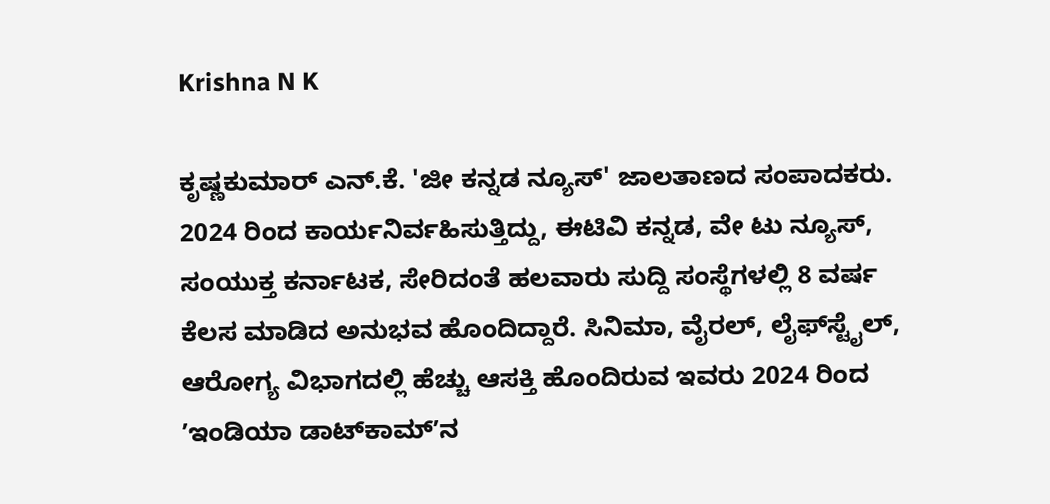Krishna N K

ಕೃಷ್ಣಕುಮಾರ್‌ ಎನ್‌.ಕೆ. 'ಜೀ ಕನ್ನಡ ನ್ಯೂಸ್‌' ಜಾಲತಾಣದ ಸಂಪಾದಕರು. 2024 ರಿಂದ ಕಾರ್ಯನಿರ್ವಹಿಸುತ್ತಿದ್ದು, ಈಟಿವಿ ಕನ್ನಡ, ವೇ ಟು ನ್ಯೂಸ್‌, ಸಂಯುಕ್ತ ಕರ್ನಾಟಕ, ಸೇರಿದಂತೆ ಹಲವಾರು ಸುದ್ದಿ ಸಂಸ್ಥೆಗಳಲ್ಲಿ 8 ವರ್ಷ ಕೆಲಸ ಮಾಡಿದ ಅನುಭವ ಹೊಂದಿದ್ದಾರೆ. ಸಿನಿಮಾ, ವೈರಲ್‌, ಲೈಫ್‌ಸ್ಟೈಲ್‌, ಆರೋಗ್ಯ ವಿಭಾಗದಲ್ಲಿ ಹೆಚ್ಚು ಆಸಕ್ತಿ ಹೊಂದಿರುವ ಇವರು 2024 ರಿಂದ ʼಇಂಡಿಯಾ ಡಾಟ್‌ಕಾಮ್‌ʼನ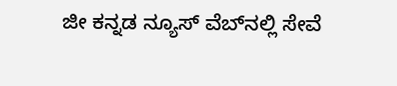ಜೀ ಕನ್ನಡ ನ್ಯೂಸ್‌ ವೆಬ್‌ನಲ್ಲಿ ಸೇವೆ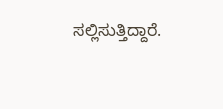ಸಲ್ಲಿಸುತ್ತಿದ್ದಾರೆ.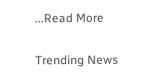...Read More

Trending News